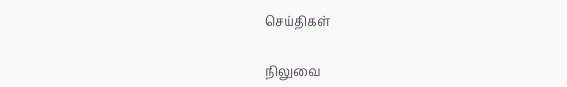செய்திகள்

நிலுவை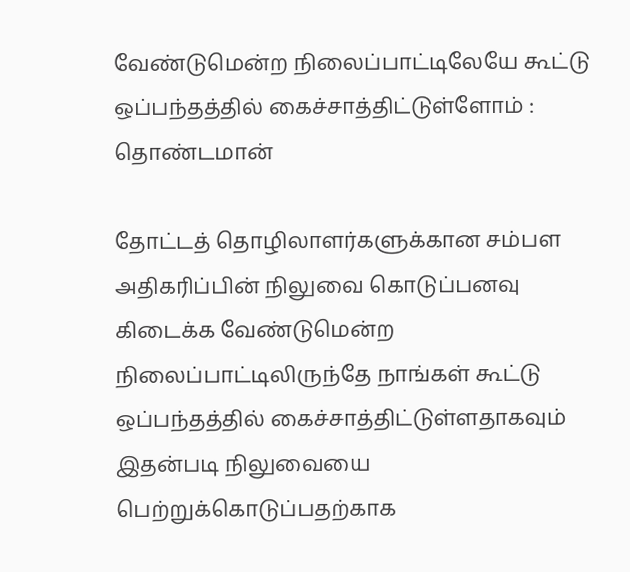வேண்டுமென்ற நிலைப்பாட்டிலேயே கூட்டு ஒப்பந்தத்தில் கைச்சாத்திட்டுள்ளோம் : தொண்டமான்

தோட்டத் தொழிலாளர்களுக்கான சம்பள அதிகரிப்பின் நிலுவை கொடுப்பனவு கிடைக்க வேண்டுமென்ற நிலைப்பாட்டிலிருந்தே நாங்கள் கூட்டு ஒப்பந்தத்தில் கைச்சாத்திட்டுள்ளதாகவும் இதன்படி நிலுவையை பெற்றுக்கொடுப்பதற்காக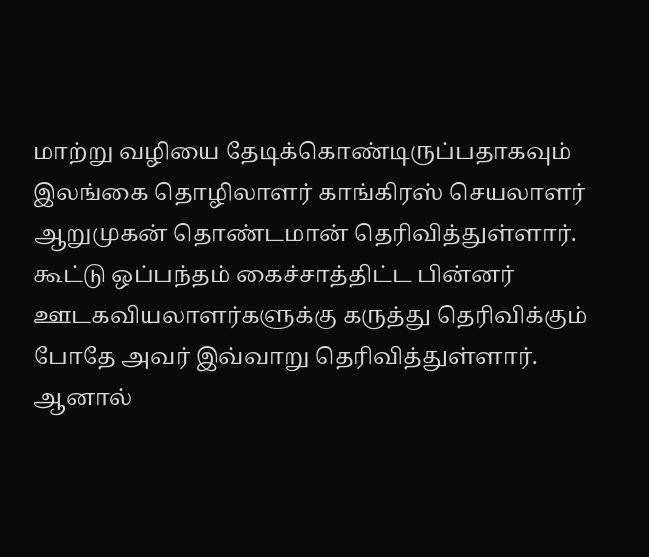மாற்று வழியை தேடிக்கொண்டிருப்பதாகவும் இலங்கை தொழிலாளர் காங்கிரஸ் செயலாளர் ஆறுமுகன் தொண்டமான் தெரிவித்துள்ளார்.
கூட்டு ஒப்பந்தம் கைச்சாத்திட்ட பின்னர் ஊடகவியலாளர்களுக்கு கருத்து தெரிவிக்கும் போதே அவர் இவ்வாறு தெரிவித்துள்ளார்.
ஆனால்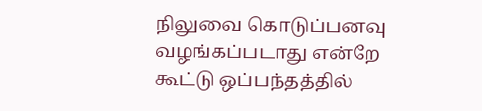நிலுவை கொடுப்பனவு வழங்கப்படாது என்றே கூட்டு ஒப்பந்தத்தில்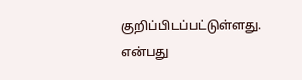குறிப்பிடப்பட்டுள்ளது. என்பது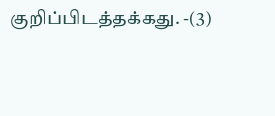குறிப்பிடத்தக்கது. -(3)